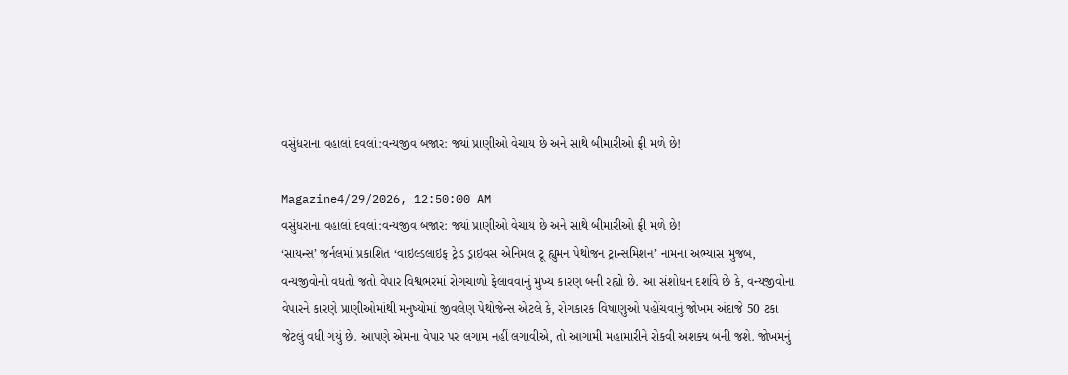વસુંધરાના વહાલાં દવલાં:વન્યજીવ બજાર: જ્યાં પ્રાણીઓ વેચાય છે અને સાથે બીમારીઓ ફ્રી મળે છે!

Magazine4/29/2026, 12:50:00 AM
વસુંધરાના વહાલાં દવલાં:વન્યજીવ બજાર: જ્યાં પ્રાણીઓ વેચાય છે અને સાથે બીમારીઓ ફ્રી મળે છે!
‘સાયન્સ’ જર્નલમાં પ્રકાશિત ‘વાઇલ્ડલાઇફ ટ્રેડ ડ્રાઇવસ એનિમલ ટૂ હ્યુમન પેથોજન ટ્રાન્સમિશન’ નામના અભ્યાસ મુજબ, વન્યજીવોનો વધતો જતો વેપાર વિશ્વભરમાં રોગચાળો ફેલાવવાનું મુખ્ય કારણ બની રહ્યો છે. આ સંશોધન દર્શાવે છે કે, વન્યજીવોના વેપારને કારણે પ્રાણીઓમાંથી મનુષ્યોમાં જીવલેણ પેથોજેન્સ એટલે કે, રોગકારક વિષાણુઓ પહોંચવાનું જોખમ અંદાજે 50 ટકા જેટલું વધી ગયું છે. આપણે એમના વેપાર પર લગામ નહીં લગાવીએ, તો આગામી મહામારીને રોકવી અશક્ય બની જશે. જોખમનું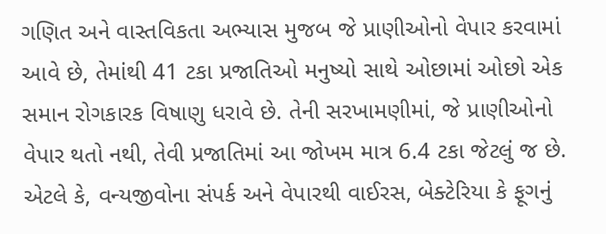ગણિત અને વાસ્તવિકતા અભ્યાસ મુજબ જે પ્રાણીઓનો વેપાર કરવામાં આવે છે, તેમાંથી 41 ટકા પ્રજાતિઓ મનુષ્યો સાથે ઓછામાં ઓછો એક સમાન રોગકારક વિષાણુ ધરાવે છે. તેની સરખામણીમાં, જે પ્રાણીઓનો વેપાર થતો નથી, તેવી પ્રજાતિમાં આ જોખમ માત્ર 6.4 ટકા જેટલું જ છે. એટલે કે, વન્યજીવોના સંપર્ક અને વેપારથી વાઈરસ, બેક્ટેરિયા કે ફૂગનું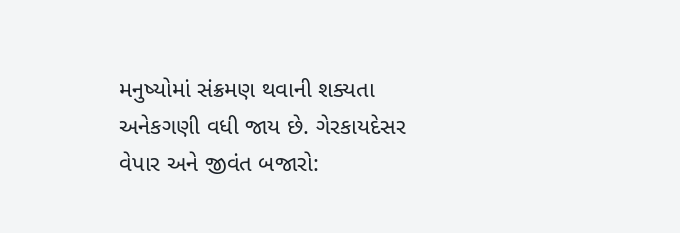મનુષ્યોમાં સંક્રમણ થવાની શક્યતા અનેકગણી વધી જાય છે. ગેરકાયદેસર વેપાર અને જીવંત બજારો: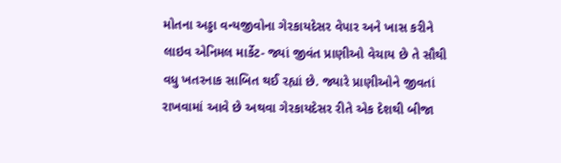મોતના અડ્ડા વન્યજીવોના ગેરકાયદેસર વેપાર અને ખાસ કરીને લાઇવ એનિમલ માર્કેટ- જ્યાં જીવંત પ્રાણીઓ વેચાય છે તે સૌથી વધુ ખતરનાક સાબિત થઈ રહ્યાં છે. જ્યારે પ્રાણીઓને જીવતાં રાખવામાં આવે છે અથવા ગેરકાયદેસર રીતે એક દેશથી બીજા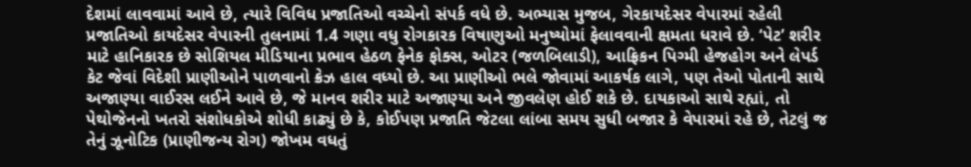દેશમાં લાવવામાં આવે છે, ત્યારે વિવિધ પ્રજાતિઓ વચ્ચેનો સંપર્ક વધે છે. અભ્યાસ મુજબ, ગેરકાયદેસર વેપારમાં રહેલી પ્રજાતિઓ કાયદેસર વેપારની તુલનામાં 1.4 ગણા વધુ રોગકારક વિષાણુઓ મનુષ્યોમાં ફેલાવવાની ક્ષમતા ધરાવે છે. ‘પેટ’ શરીર માટે હાનિકારક છે સોશિયલ મીડિયાના પ્રભાવ હેઠળ ફેનેક ફોક્સ, ઓટર (જળબિલાડી), આફ્રિકન પિગ્મી હેજહોગ અને લેપર્ડ કેટ જેવાં વિદેશી પ્રાણીઓને પાળવાનો ક્રેઝ હાલ વધ્યો છે. આ પ્રાણીઓ ભલે જોવામાં આકર્ષક લાગે, પણ તેઓ પોતાની સાથે અજાણ્યા વાઈરસ લઈને આવે છે, જે માનવ શરીર માટે અજાણ્યા અને જીવલેણ હોઈ શકે છે. દાયકાઓ સાથે રહ્યાં, તો પેથોજેનનો ખતરો સંશોધકોએ શોધી કાઢ્યું છે કે, કોઈપણ પ્રજાતિ જેટલા લાંબા સમય સુધી બજાર કે વેપારમાં રહે છે, તેટલું જ તેનું ઝૂનોટિક (પ્રાણીજન્ય રોગ) જોખમ વધતું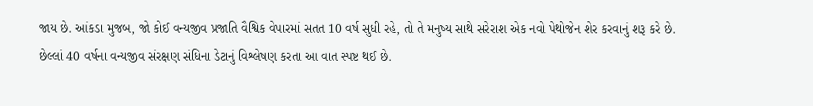જાય છે. આંકડા મુજબ, જો કોઈ વન્યજીવ પ્રજાતિ વૈશ્વિક વેપારમાં સતત 10 વર્ષ સુધી રહે, તો તે મનુષ્ય સાથે સરેરાશ એક નવો પેથોજેન શેર કરવાનું શરૂ કરે છે. છેલ્લાં 40 વર્ષના વન્યજીવ સંરક્ષણ સંધિના ડેટાનું વિશ્લેષણ કરતા આ વાત સ્પષ્ટ થઈ છે.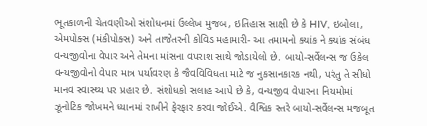ભૂતકાળની ચેતવણીઓ સંશોધનમાં ઉલ્લેખ મુજબ, ઇતિહાસ સાક્ષી છે કે HIV, ઇબોલા, એમપોક્સ (મંકીપોક્સ) અને તાજેતરની કોવિડ મહામારી- આ તમામનો ક્યાંક ને ક્યાંક સંબંધ વન્યજીવોના વેપાર અને તેમના માંસના વપરાશ સાથે જોડાયેલો છે. બાયો-સર્વેલન્સ જ ઉકેલ વન્યજીવોનો વેપાર માત્ર પર્યાવરણ કે જૈવવિવિધતા માટે જ નુકસાનકારક નથી, પરંતુ તે સીધો માનવ સ્વાસ્થ્ય પર પ્રહાર છે. સંશોધકો સલાહ આપે છે કે, વન્યજીવ વેપારના નિયમોમાં ઝૂનોટિક જોખમને ધ્યાનમાં રાખીને ફેરફાર કરવા જોઈએ. વૈશ્વિક સ્તરે બાયો-સર્વેલન્સ મજબૂત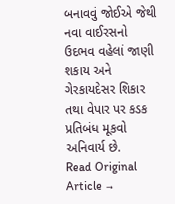બનાવવું જોઈએ જેથી નવા વાઈરસનો ઉદભવ વહેલાં જાણી શકાય અને ગેરકાયદેસર શિકાર તથા વેપાર પર કડક પ્રતિબંધ મૂકવો અનિવાર્ય છે.
Read Original Article →